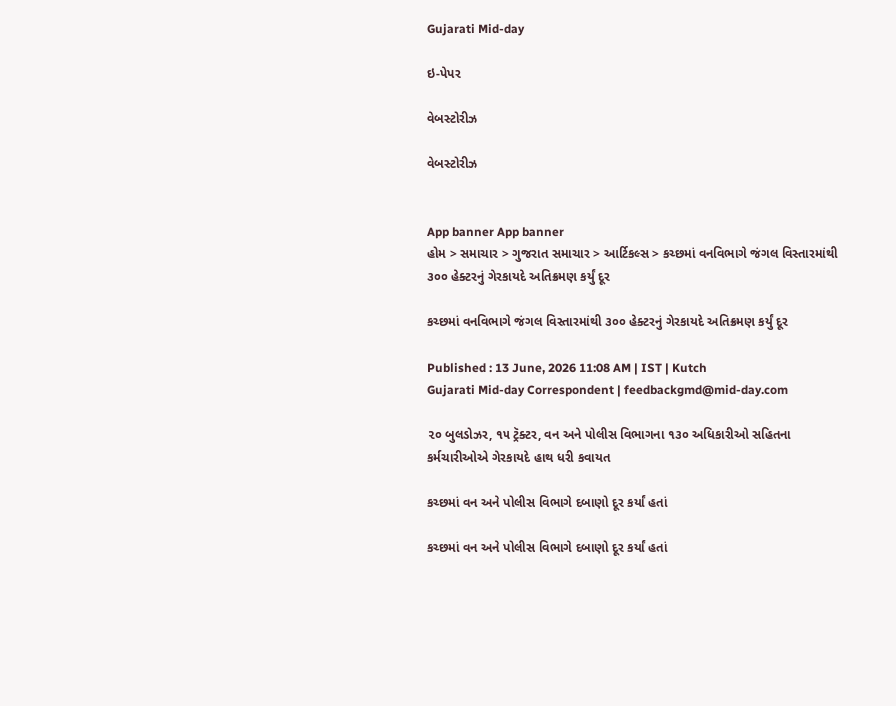Gujarati Mid-day

ઇ-પેપર

વેબસ્ટોરીઝ

વેબસ્ટોરીઝ


App banner App banner
હોમ > સમાચાર > ગુજરાત સમાચાર > આર્ટિકલ્સ > કચ્છમાં વનવિભાગે જંગલ વિસ્તારમાંથી ૩૦૦ હેક્ટરનું ગેરકાયદે અતિક્રમણ કર્યું દૂર

કચ્છમાં વનવિભાગે જંગલ વિસ્તારમાંથી ૩૦૦ હેક્ટરનું ગેરકાયદે અતિક્રમણ કર્યું દૂર

Published : 13 June, 2026 11:08 AM | IST | Kutch
Gujarati Mid-day Correspondent | feedbackgmd@mid-day.com

૨૦ બુલડોઝર, ૧૫ ટ્રૅક્ટર, વન અને પોલીસ વિભાગના ૧૩૦ અધિકારીઓ સહિતના કર્મચારીઓએ ગેરકાયદે હાથ ધરી કવાયત

કચ્છમાં વન અને પોલીસ વિભાગે દબાણો દૂર કર્યાં હતાં

કચ્છમાં વન અને પોલીસ વિભાગે દબાણો દૂર કર્યાં હતાં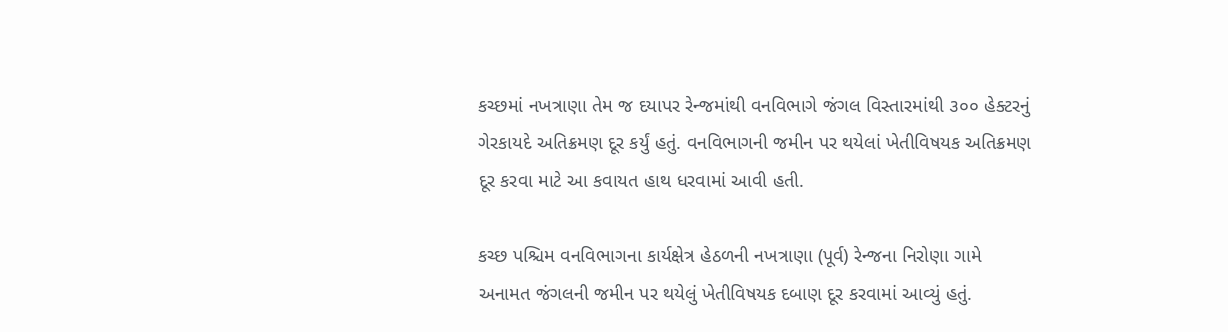કચ્છમાં નખત્રાણા તેમ જ દયાપર રેન્જમાંથી વનવિભાગે જંગલ વિસ્તારમાંથી ૩૦૦ હેક્ટરનું ગેરકાયદે અતિક્રમણ દૂર કર્યું હતું. વનવિભાગની જમીન પર થયેલાં ખેતીવિષયક અતિક્રમણ દૂર કરવા માટે આ કવાયત હાથ ધરવામાં આવી હતી.

કચ્છ પશ્ચિમ વનવિભાગના કાર્યક્ષેત્ર હેઠળની નખત્રાણા (પૂર્વ) રેન્જના નિરોણા ગામે અનામત જંગલની જમીન પર થયેલું ખેતીવિષયક દબાણ દૂર કરવામાં આવ્યું હતું.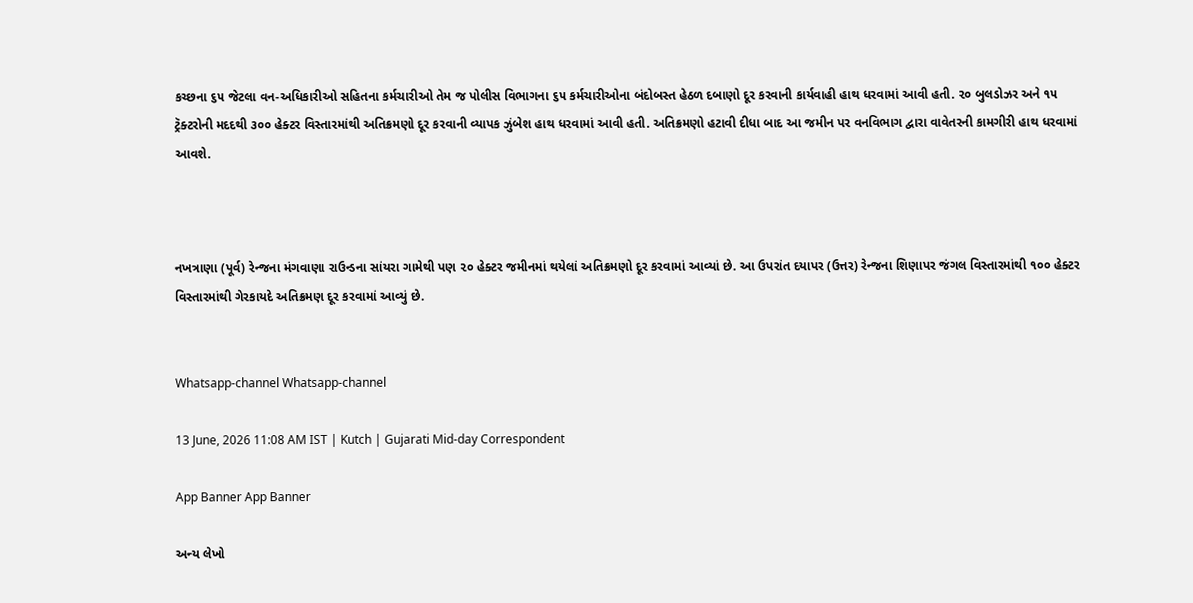કચ્છના ૬૫ જેટલા વન-અધિકારીઓ સહિતના કર્મચારીઓ તેમ જ પોલીસ વિભાગના ૬૫ કર્મચારીઓના બંદોબસ્ત હેઠળ દબાણો દૂર કરવાની કાર્યવાહી હાથ ધરવામાં આવી હતી. ૨૦ બુલડોઝર અને ૧૫ ટ્રૅક્ટરોની મદદથી ૩૦૦ હેક્ટર વિસ્તારમાંથી અતિક્રમણો દૂર કરવાની વ્યાપક ઝુંબેશ હાથ ધરવામાં આવી હતી. અતિક્રમણો હટાવી દીધા બાદ આ જમીન પર વનવિભાગ દ્વારા વાવેતરની કામગીરી હાથ ધરવામાં આવશે.



નખત્રાણા (પૂર્વ) રેન્જના મંગવાણા રાઉન્ડના સાંયરા ગામેથી પણ ૨૦ હેક્ટર જમીનમાં થયેલાં અતિક્રમણો દૂર કરવામાં આવ્યાં છે. આ ઉપરાંત દયાપર (ઉત્તર) રેન્જના શિણાપર જંગલ વિસ્તારમાંથી ૧૦૦ હેક્ટર વિસ્તારમાંથી ગેરકાયદે અતિક્રમણ દૂર કરવામાં આવ્યું છે.


Whatsapp-channel Whatsapp-channel

13 June, 2026 11:08 AM IST | Kutch | Gujarati Mid-day Correspondent

App Banner App Banner

અન્ય લેખો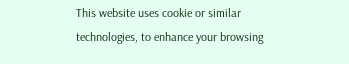This website uses cookie or similar technologies, to enhance your browsing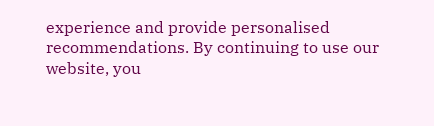experience and provide personalised recommendations. By continuing to use our website, you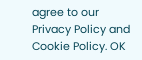agree to our Privacy Policy and Cookie Policy. OK